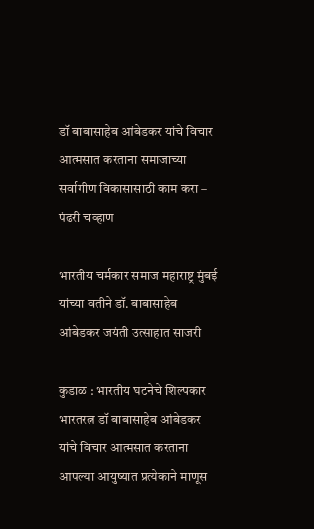डॉ बाबासाहेब आंबेडकर यांचे विचार आत्मसात करताना समाजाच्या सर्वागीण विकासासाठी काम करा – पंढरी चव्हाण

भारतीय चर्मकार समाज महाराष्ट्र मुंबई यांच्या वतीने डॉ. बाबासाहेब आंबेडकर जयंती उत्साहात साजरी

कुडाळ : भारतीय घटनेचे शिल्पकार भारतरत्न डॉ बाबासाहेब आंबेडकर यांचे विचार आत्मसात करताना आपल्या आयुष्यात प्रत्येकाने माणूस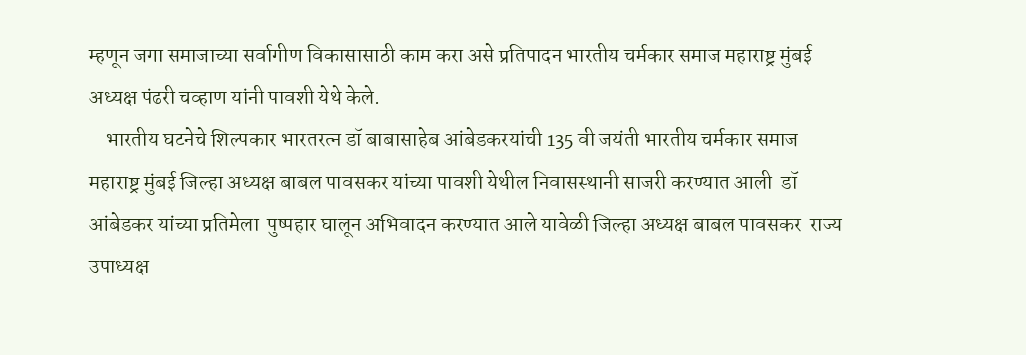म्हणून जगा समाजाच्या सर्वागीण विकासासाठी काम करा असे प्रतिपादन भारतीय चर्मकार समाज महाराष्ट्र मुंबई अध्यक्ष पंढरी चव्हाण यांनी पावशी येथे केले.
    भारतीय घटनेचे शिल्पकार भारतरत्न डॉ बाबासाहेब आंबेडकरयांची 135 वी जयंती भारतीय चर्मकार समाज महाराष्ट्र मुंबई जिल्हा अध्यक्ष बाबल पावसकर यांच्या पावशी येथील निवासस्थानी साजरी करण्यात आली  डॉ  आंबेडकर यांच्या प्रतिमेला  पुष्पहार घालून अभिवादन करण्यात आले यावेळी जिल्हा अध्यक्ष बाबल पावसकर  राज्य उपाध्यक्ष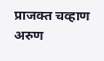प्राजक्त चव्हाण अरुण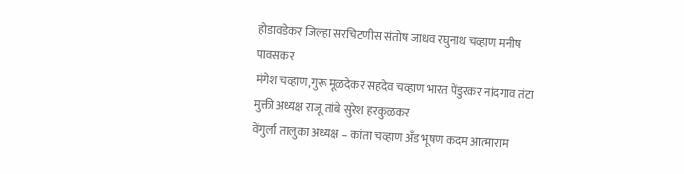होडावडेकर जिल्हा सरचिटणीस संतोष जाधव रघुनाथ चव्हाण मनीष पावसकर
मंगेश चव्हाण,गुरू मूळदेकर सहदेव चव्हाण भारत पेंडुरकर नांदगाव तंटा मुक्ती अध्यक्ष राजू तांबे सुरेश हरकुळकर
वेंगुर्ला तालुका अध्यक्ष – कांता चव्हाण अँड भूषण कदम आत्माराम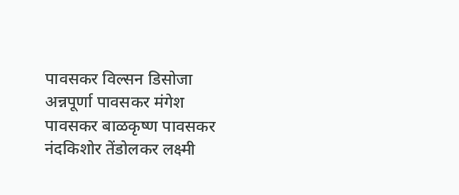पावसकर विल्सन डिसोजा अन्नपूर्णा पावसकर मंगेश पावसकर बाळकृष्ण पावसकर नंदकिशोर तेंडोलकर लक्ष्मी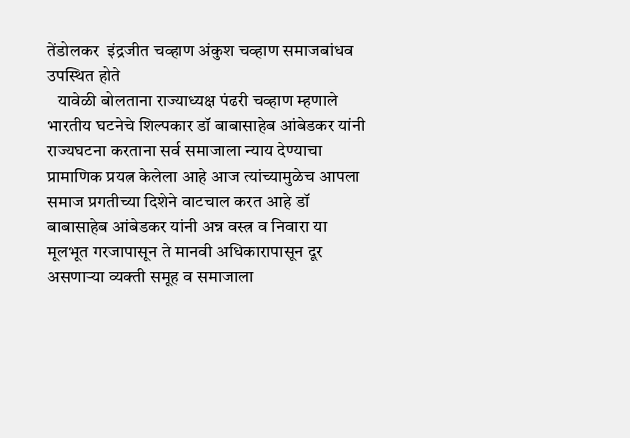तेंडोलकर  इंद्रजीत चव्हाण अंकुश चव्हाण समाजबांधव उपस्थित होते
   यावेळी बोलताना राज्याध्यक्ष पंढरी चव्हाण म्हणाले भारतीय घटनेचे शिल्पकार डॉ बाबासाहेब आंबेडकर यांनी राज्यघटना करताना सर्व समाजाला न्याय देण्याचा प्रामाणिक प्रयत्न केलेला आहे आज त्यांच्यामुळेच आपला समाज प्रगतीच्या दिशेने वाटचाल करत आहे डॉ बाबासाहेब आंबेडकर यांनी अन्न वस्त्र व निवारा या मूलभूत गरजापासून ते मानवी अधिकारापासून दूर असणाऱ्या व्यक्ती समूह व समाजाला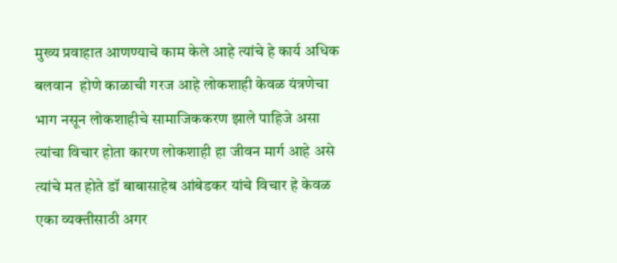मुख्य प्रवाहात आणण्याचे काम केले आहे त्यांचे हे कार्य अधिक बलवान  होणे काळाची गरज आहे लोकशाही केवळ यंत्रणेचा भाग नसून लोकशाहीचे सामाजिककरण झाले पाहिजे असा त्यांचा विचार होता कारण लोकशाही हा जीवन मार्ग आहे असे त्यांचे मत होते डॉ बाबासाहेब आंबेडकर यांचे विचार हे केवळ एका व्यक्तीसाठी अगर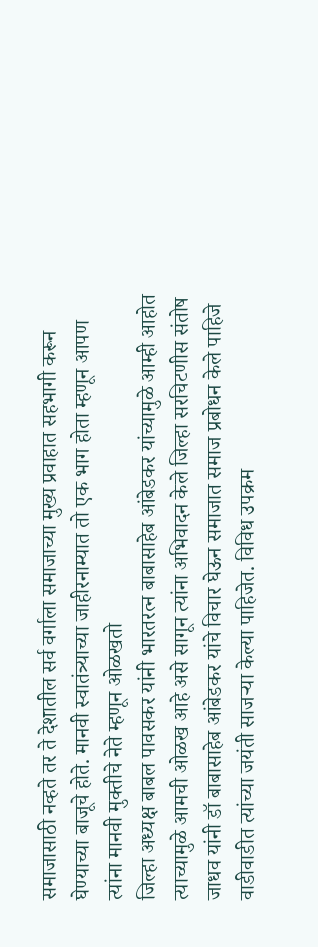समाजासाठी नव्हते तर ते देशातील सर्व वर्गाला समाजाच्या मुख्य प्रवाहात सहभागी करून घेण्याच्या बाजूचे होते. मानवी स्वातंत्र्याच्या जाहीरनाम्यात तो एक भाग होता म्हणून आपण त्यांना मानवी मुक्तीचे नेते म्हणून ओळखतो
जिल्हा अध्यक्ष बाबल पावसकर यांनी भारतरत्न बाबासाहेब आंबेडकर यांच्यामुळे आम्ही आहोत त्याच्यामुळे आमची ओळख आहे असे सागून त्यांना अभिवादन केले जिल्हा सरचिटणीस संतोष जाधव यांनी डॉ बाबासाहेब आंबेडकर यांचे विचार घेऊन समाजात समाज प्रबोधन केले पाहिजे वाडीवाडीत त्यांच्या जयंती साजऱ्या केल्या पाहिजेत. विविध उपक्रम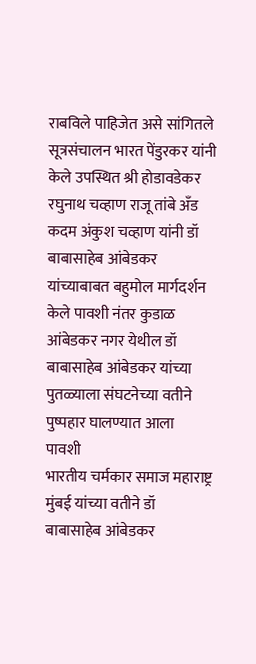राबविले पाहिजेत असे सांगितले सूत्रसंचालन भारत पेंडुरकर यांनी केले उपस्थित श्री होडावडेकर रघुनाथ चव्हाण राजू तांबे अँड कदम अंकुश चव्हाण यांनी डॉ बाबासाहेब आंबेडकर यांच्याबाबत बहुमोल मार्गदर्शन केले पावशी नंतर कुडाळ आंबेडकर नगर येथील डॉ बाबासाहेब आंबेडकर यांच्या पुतळ्याला संघटनेच्या वतीने पुष्पहार घालण्यात आला
पावशी
भारतीय चर्मकार समाज महाराष्ट्र मुंबई यांच्या वतीने डॉ बाबासाहेब आंबेडकर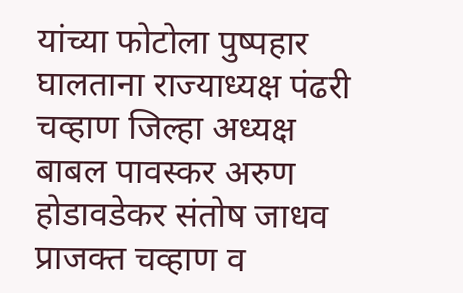यांच्या फोटोला पुष्पहार घालताना राज्याध्यक्ष पंढरी चव्हाण जिल्हा अध्यक्ष बाबल पावस्कर अरुण होडावडेकर संतोष जाधव प्राजक्त चव्हाण व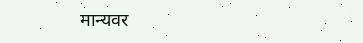मान्यवर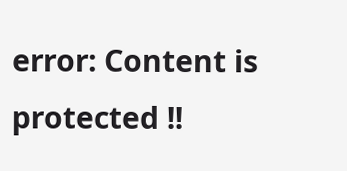error: Content is protected !!